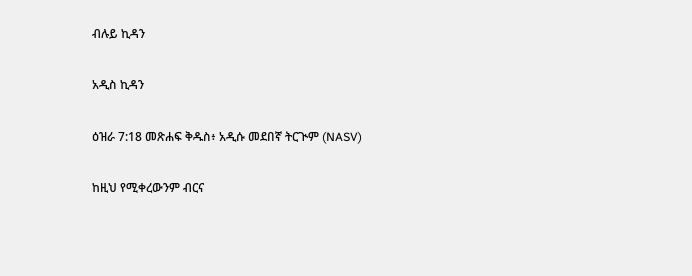ብሉይ ኪዳን

አዲስ ኪዳን

ዕዝራ 7:18 መጽሐፍ ቅዱስ፥ አዲሱ መደበኛ ትርጒም (NASV)

ከዚህ የሚቀረውንም ብርና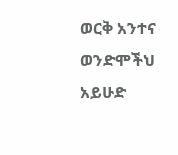ወርቅ አንተና ወንድሞችህ አይሁድ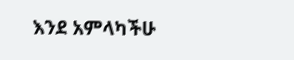እንደ አምላካችሁ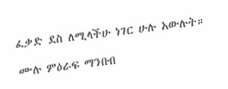ፈቃድ ደስ ለሚላችሁ ነገር ሁሉ አውሉት።

ሙሉ ምዕራፍ ማንበብ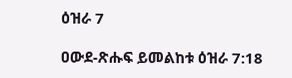ዕዝራ 7

ዐውደ-ጽሑፍ ይመልከቱ ዕዝራ 7:18